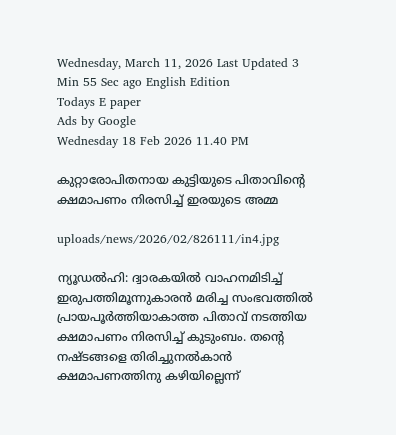Wednesday, March 11, 2026 Last Updated 3 Min 55 Sec ago English Edition
Todays E paper
Ads by Google
Wednesday 18 Feb 2026 11.40 PM

കുറ്റാരോപിതനായ കുട്ടിയുടെ പിതാവിന്റെ ക്ഷമാപണം നിരസിച്ച്‌ ഇരയുടെ അമ്മ

uploads/news/2026/02/826111/in4.jpg

ന്യൂഡല്‍ഹി: ദ്വാരകയില്‍ വാഹനമിടിച്ച്‌ ഇരുപത്തിമൂന്നുകാരന്‍ മരിച്ച സംഭവത്തില്‍ പ്രായപൂര്‍ത്തിയാകാത്ത പിതാവ്‌ നടത്തിയ ക്ഷമാപണം നിരസിച്ച്‌ കുടുംബം. തന്റെ നഷ്‌ടങ്ങളെ തിരിച്ചുനല്‍കാന്‍ ക്ഷമാപണത്തിനു കഴിയില്ലെന്ന്‌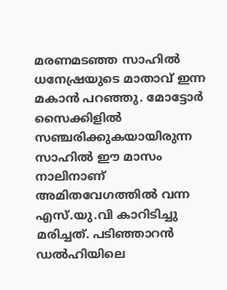മരണമടഞ്ഞ സാഹില്‍ ധനേഷ്രയുടെ മാതാവ്‌ ഇന്ന മകാന്‍ പറഞ്ഞു. മോട്ടോര്‍ സൈക്കിളില്‍ സഞ്ചരിക്കുകയായിരുന്ന സാഹില്‍ ഈ മാസം നാലിനാണ്‌ അമിതവേഗത്തില്‍ വന്ന എസ്‌.യു.വി കാറിടിച്ചു മരിച്ചത്‌. പടിഞ്ഞാറന്‍ ഡല്‍ഹിയിലെ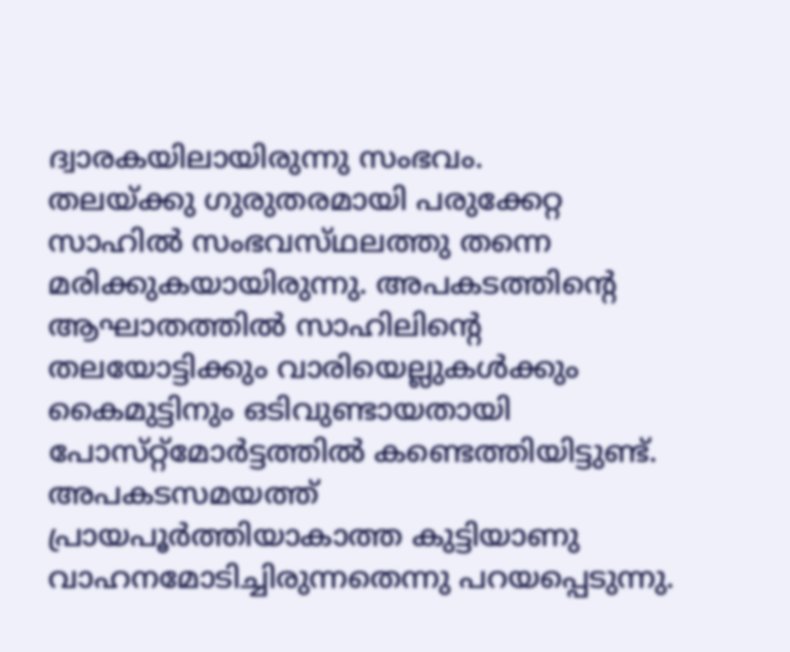ദ്വാരകയിലായിരുന്നു സംഭവം.
തലയ്‌ക്കു ഗുരുതരമായി പരുക്കേറ്റ സാഹില്‍ സംഭവസ്‌ഥലത്തു തന്നെ മരിക്കുകയായിരുന്നു. അപകടത്തിന്റെ ആഘാതത്തില്‍ സാഹിലിന്റെ തലയോട്ടിക്കും വാരിയെല്ലുകള്‍ക്കും കൈമുട്ടിനും ഒടിവുണ്ടായതായി പോസ്‌റ്റ്‌മോര്‍ട്ടത്തില്‍ കണ്ടെത്തിയിട്ടുണ്ട്‌. അപകടസമയത്ത്‌ പ്രായപൂര്‍ത്തിയാകാത്ത കുട്ടിയാണു വാഹനമോടിച്ചിരുന്നതെന്നു പറയപ്പെടുന്നു.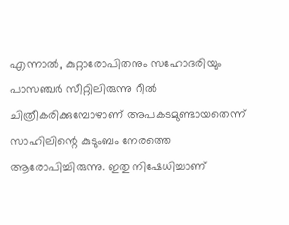എന്നാല്‍, കുറ്റാരോപിതനും സഹോദരിയും പാസഞ്ചര്‍ സീറ്റിലിരുന്നു റീല്‍ ചിത്രീകരിക്കുമ്പോഴാണ്‌ അപകടമുണ്ടായതെന്ന്‌ സാഹിലിന്റെ കുടുംബം നേരത്തെ ആരോപിച്ചിരുന്നു. ഇതു നിഷേധിച്ചാണ്‌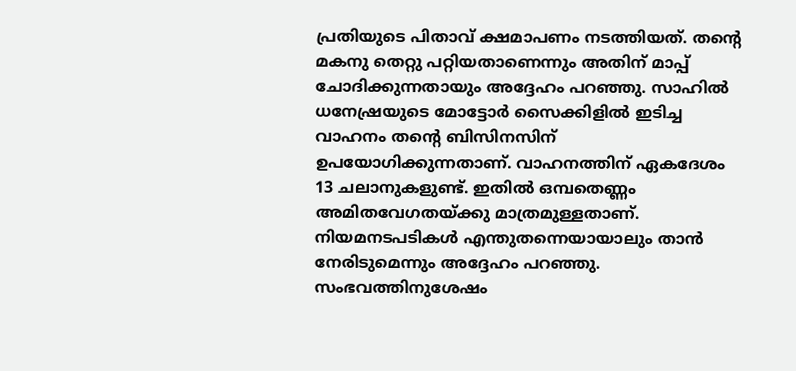പ്രതിയുടെ പിതാവ്‌ ക്ഷമാപണം നടത്തിയത്‌. തന്റെ മകനു തെറ്റു പറ്റിയതാണെന്നും അതിന്‌ മാപ്പ്‌ ചോദിക്കുന്നതായും അദ്ദേഹം പറഞ്ഞു. സാഹില്‍ ധനേഷ്രയുടെ മോട്ടോര്‍ സൈക്കിളില്‍ ഇടിച്ച വാഹനം തന്റെ ബിസിനസിന്‌ ഉപയോഗിക്കുന്നതാണ്‌. വാഹനത്തിന്‌ ഏകദേശം 13 ചലാനുകളുണ്ട്‌. ഇതില്‍ ഒമ്പതെണ്ണം അമിതവേഗതയ്‌ക്കു മാത്രമുള്ളതാണ്‌. നിയമനടപടികള്‍ എന്തുതന്നെയായാലും താന്‍ നേരിടുമെന്നും അദ്ദേഹം പറഞ്ഞു.
സംഭവത്തിനുശേഷം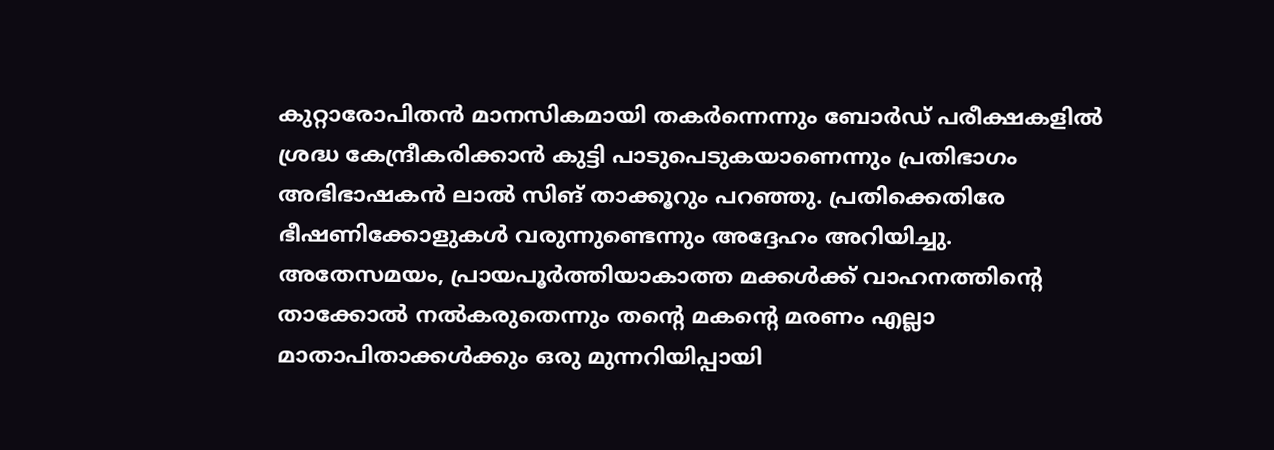കുറ്റാരോപിതന്‍ മാനസികമായി തകര്‍ന്നെന്നും ബോര്‍ഡ്‌ പരീക്ഷകളില്‍ ശ്രദ്ധ കേന്ദ്രീകരിക്കാന്‍ കുട്ടി പാടുപെടുകയാണെന്നും പ്രതിഭാഗം അഭിഭാഷകന്‍ ലാല്‍ സിങ്‌ താക്കൂറും പറഞ്ഞു. പ്രതിക്കെതിരേ ഭീഷണിക്കോളുകള്‍ വരുന്നുണ്ടെന്നും അദ്ദേഹം അറിയിച്ചു.
അതേസമയം, പ്രായപൂര്‍ത്തിയാകാത്ത മക്കള്‍ക്ക്‌ വാഹനത്തിന്റെ താക്കോല്‍ നല്‍കരുതെന്നും തന്റെ മകന്റെ മരണം എല്ലാ മാതാപിതാക്കള്‍ക്കും ഒരു മുന്നറിയിപ്പായി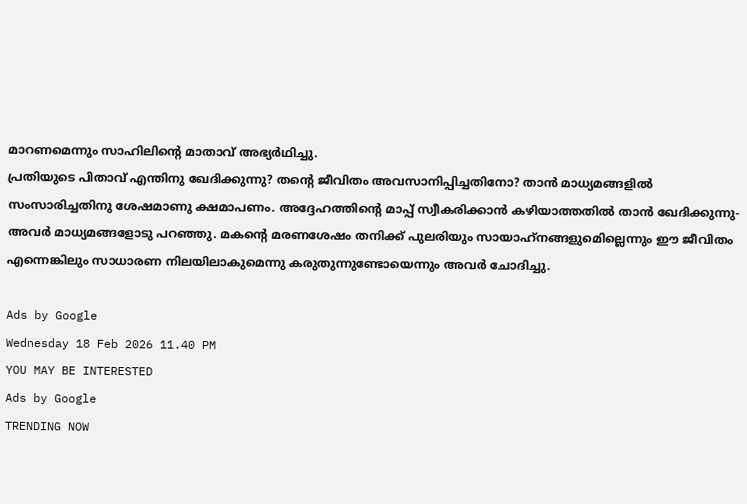മാറണമെന്നും സാഹിലിന്റെ മാതാവ്‌ അഭ്യര്‍ഥിച്ചു.
പ്രതിയുടെ പിതാവ്‌ എന്തിനു ഖേദിക്കുന്നു? തന്റെ ജീവിതം അവസാനിപ്പിച്ചതിനോ? താന്‍ മാധ്യമങ്ങളില്‍ സംസാരിച്ചതിനു ശേഷമാണു ക്ഷമാപണം. അദ്ദേഹത്തിന്റെ മാപ്പ്‌ സ്വീകരിക്കാന്‍ കഴിയാത്തതില്‍ താന്‍ ഖേദിക്കുന്നു- അവര്‍ മാധ്യമങ്ങളോടു പറഞ്ഞു. മകന്റെ മരണശേഷം തനിക്ക്‌ പുലരിയും സായാഹ്‌നങ്ങളുമെില്ലെന്നും ഈ ജീവിതം എന്നെങ്കിലും സാധാരണ നിലയിലാകുമെന്നു കരുതുന്നുണ്ടോയെന്നും അവര്‍ ചോദിച്ചു.

Ads by Google
Wednesday 18 Feb 2026 11.40 PM
YOU MAY BE INTERESTED
Ads by Google
TRENDING NOW